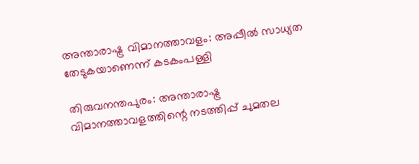അന്താരാഷ്ട്ര വിമാനത്താവളം: അപ്പീല്‍ സാധ്യത തേടുകയാണെന്ന് കടകംപള്ളി

തിരുവനന്തപുരം: അന്താരാഷ്ട്ര വിമാനത്താവളത്തിന്റെ നടത്തിപ്പ് ചുമതല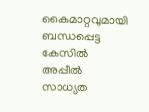കൈമാറ്റവുമായി ബന്ധപ്പെട്ട കേസില്‍ അപ്പീല്‍ സാധ്യത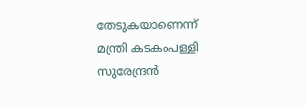തേടുകയാണെന്ന് മന്ത്രി കടകംപള്ളി സുരേന്ദ്രന്‍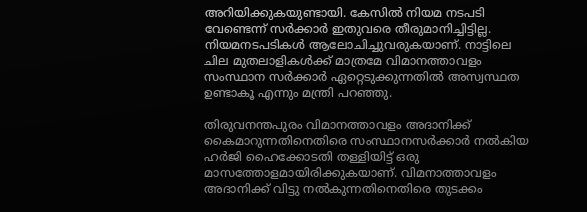അറിയിക്കുകയുണ്ടായി. കേസില്‍ നിയമ നടപടി വേണ്ടെന്ന് സര്‍ക്കാര്‍ ഇതുവരെ തീരുമാനിച്ചിട്ടില്ല. നിയമനടപടികള്‍ ആലോചിച്ചുവരുകയാണ്. നാട്ടിലെ ചില മുതലാളികള്‍ക്ക് മാത്രമേ വിമാനത്താവളം സംസ്ഥാന സര്‍ക്കാര്‍ ഏറ്റെടുക്കുന്നതില്‍ അസ്വസ്ഥത ഉണ്ടാകൂ എന്നും മന്ത്രി പറഞ്ഞു.

തിരുവനന്തപുരം വിമാനത്താവളം അദാനിക്ക് കൈമാറുന്നതിനെതിരെ സംസ്ഥാനസര്‍ക്കാര്‍ നല്‍കിയ ഹര്‍ജി ഹൈക്കോടതി തള്ളിയിട്ട് ഒരു മാസത്തോളമായിരിക്കുകയാണ്. വിമനാത്താവളം അദാനിക്ക് വിട്ടു നല്‍കുന്നതിനെതിരെ തുടക്കം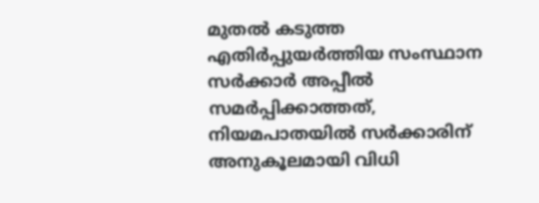മുതല്‍ കടുത്ത എതിര്‍പ്പുയര്‍ത്തിയ സംസ്ഥാന സര്‍ക്കാര്‍ അപ്പീല്‍ സമര്‍പ്പിക്കാത്തത്, നിയമപാതയില്‍ സര്‍ക്കാരിന് അനുകൂലമായി വിധി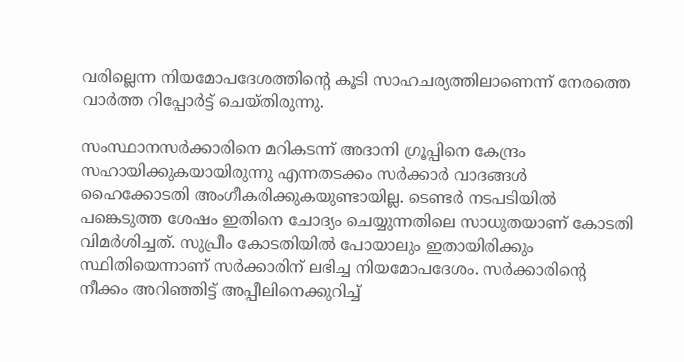വരില്ലെന്ന നിയമോപദേശത്തിന്റെ കൂടി സാഹചര്യത്തിലാണെന്ന് നേരത്തെ വാര്‍ത്ത റിപ്പോര്‍ട്ട് ചെയ്തിരുന്നു.

സംസ്ഥാനസ‍ര്‍ക്കാരിനെ മറികടന്ന് അദാനി ഗ്രൂപ്പിനെ കേന്ദ്രം സഹായിക്കുകയായിരുന്നു എന്നതടക്കം സര്‍ക്കാര്‍ വാദങ്ങള്‍ ഹൈക്കോടതി അംഗീകരിക്കുകയുണ്ടായില്ല. ടെണ്ടര്‍ നടപടിയില്‍ പങ്കെടുത്ത ശേഷം ഇതിനെ ചോദ്യം ചെയ്യുന്നതിലെ സാധുതയാണ് കോടതി വിമര്‍ശിച്ചത്. സുപ്രീം കോടതിയില്‍ പോയാലും ഇതായിരിക്കും സ്ഥിതിയെന്നാണ് സര്‍ക്കാരിന് ലഭിച്ച നിയമോപദേശം. സര്‍ക്കാരിന്റെ നീക്കം അറിഞ്ഞിട്ട് അപ്പീലിനെക്കുറിച്ച്‌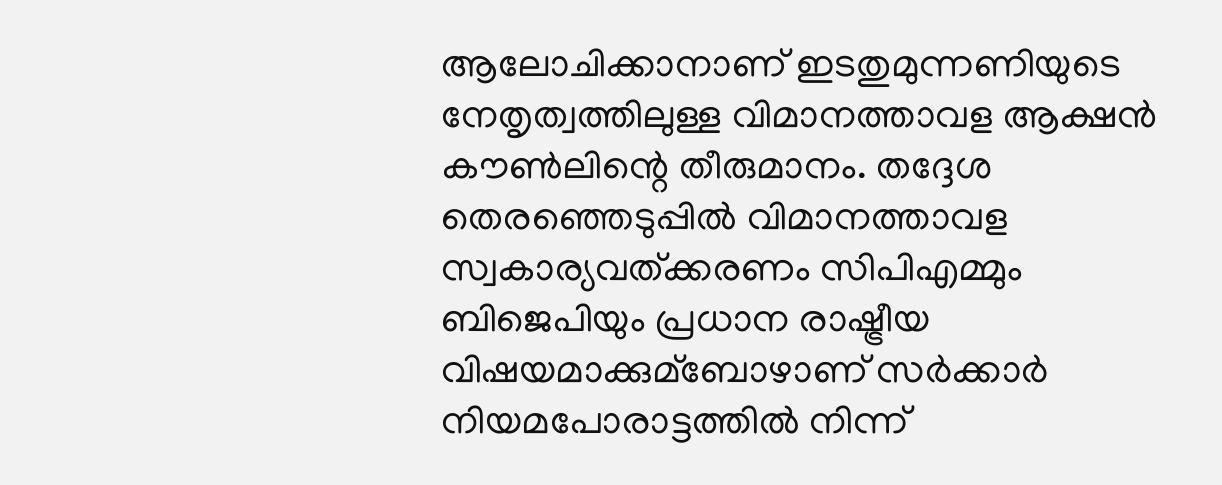ആലോചിക്കാനാണ് ഇടതുമുന്നണിയുടെ നേതൃത്വത്തിലുള്ള വിമാനത്താവള ആക്ഷന്‍ കൗണ്‍ലിന്റെ തീരുമാനം. തദ്ദേശ തെരഞ്ഞെടുപ്പില്‍ വിമാനത്താവള സ്വകാര്യവത്ക്കരണം സിപിഎമ്മും ബിജെപിയും പ്രധാന രാഷ്ട്രീയ വിഷയമാക്കുമ്ബോഴാണ് സര്‍ക്കാര്‍ നിയമപോരാട്ടത്തില്‍ നിന്ന്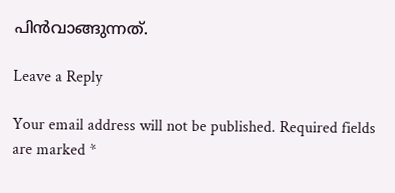പിന്‍വാങ്ങുന്നത്.

Leave a Reply

Your email address will not be published. Required fields are marked *